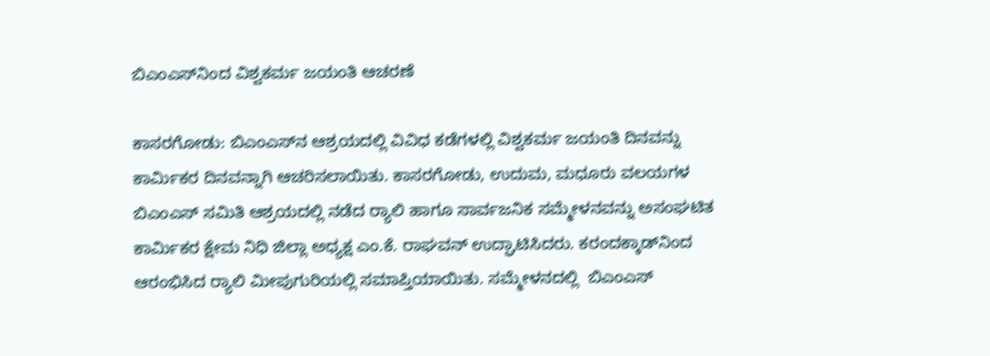ಬಿಎಂಎಸ್‌ನಿಂದ ವಿಶ್ವಕರ್ಮ ಜಯಂತಿ ಆಚರಣೆ

ಕಾಸರಗೋಡು: ಬಿಎಂಎಸ್‌ನ ಆಶ್ರಯದಲ್ಲಿ ವಿವಿಧ ಕಡೆಗಳಲ್ಲಿ ವಿಶ್ವಕರ್ಮ ಜಯಂತಿ ದಿನವನ್ನು ಕಾರ್ಮಿಕರ ದಿನವನ್ನಾಗಿ ಆಚರಿಸಲಾಯಿತು. ಕಾಸರಗೋಡು, ಉದುಮ, ಮಧೂರು ವಲಯಗಳ ಬಿಎಂಎಸ್ ಸಮಿತಿ ಆಶ್ರಯದಲ್ಲಿ ನಡೆದ ರ‍್ಯಾಲಿ ಹಾಗೂ ಸಾರ್ವಜನಿಕ ಸಮ್ಮೇಳನವನ್ನು ಅಸಂಘಟಿತ ಕಾರ್ಮಿಕರ ಕ್ಷೇಮ ನಿಧಿ ಜಿಲ್ಲಾ ಅಧ್ಯಕ್ಷ ಎಂ.ಕೆ. ರಾಘವನ್ ಉದ್ಘಾಟಿಸಿದರು. ಕರಂದಕ್ಕಾಡ್‌ನಿಂದ ಆರಂಭಿಸಿದ ರ‍್ಯಾಲಿ ಮೀಪುಗುರಿಯಲ್ಲಿ ಸಮಾಪ್ತಿಯಾಯಿತು. ಸಮ್ಮೇಳನದಲ್ಲಿ  ಬಿಎಂಎಸ್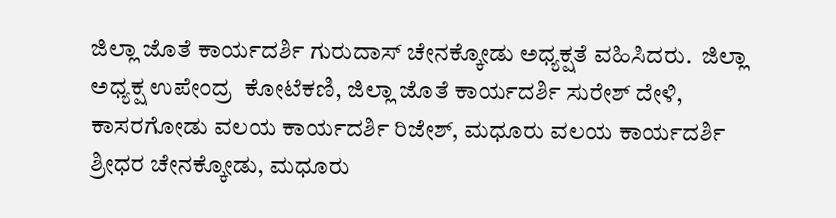ಜಿಲ್ಲಾ ಜೊತೆ ಕಾರ್ಯದರ್ಶಿ ಗುರುದಾಸ್ ಚೇನಕ್ಕೋಡು ಅಧ್ಯಕ್ಷತೆ ವಹಿಸಿದರು.  ಜಿಲ್ಲಾ ಅಧ್ಯಕ್ಷ ಉಪೇಂದ್ರ  ಕೋಟೆಕಣಿ, ಜಿಲ್ಲಾ ಜೊತೆ ಕಾರ್ಯದರ್ಶಿ ಸುರೇಶ್ ದೇಳಿ, ಕಾಸರಗೋಡು ವಲಯ ಕಾರ್ಯದರ್ಶಿ ರಿಜೇಶ್, ಮಧೂರು ವಲಯ ಕಾರ್ಯದರ್ಶಿ ಶ್ರೀಧರ ಚೇನಕ್ಕೋಡು, ಮಧೂರು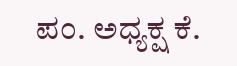ಪಂ. ಅಧ್ಯಕ್ಷ ಕೆ.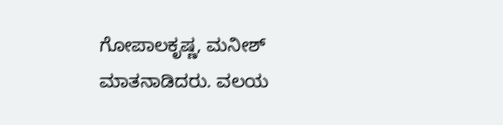ಗೋಪಾಲಕೃಷ್ಣ, ಮನೀಶ್ ಮಾತನಾಡಿದರು. ವಲಯ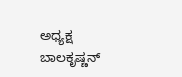ಅಧ್ಯಕ್ಷ ಬಾಲಕೃಷ್ಣನ್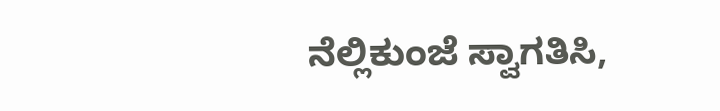ನೆಲ್ಲಿಕುಂಜೆ ಸ್ವಾಗತಿಸಿ,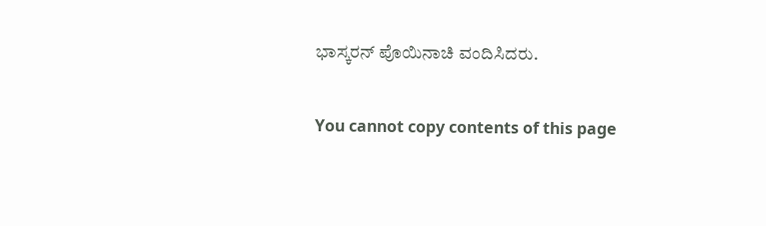ಭಾಸ್ಕರನ್ ಪೊಯಿನಾಚಿ ವಂದಿಸಿದರು.

You cannot copy contents of this page